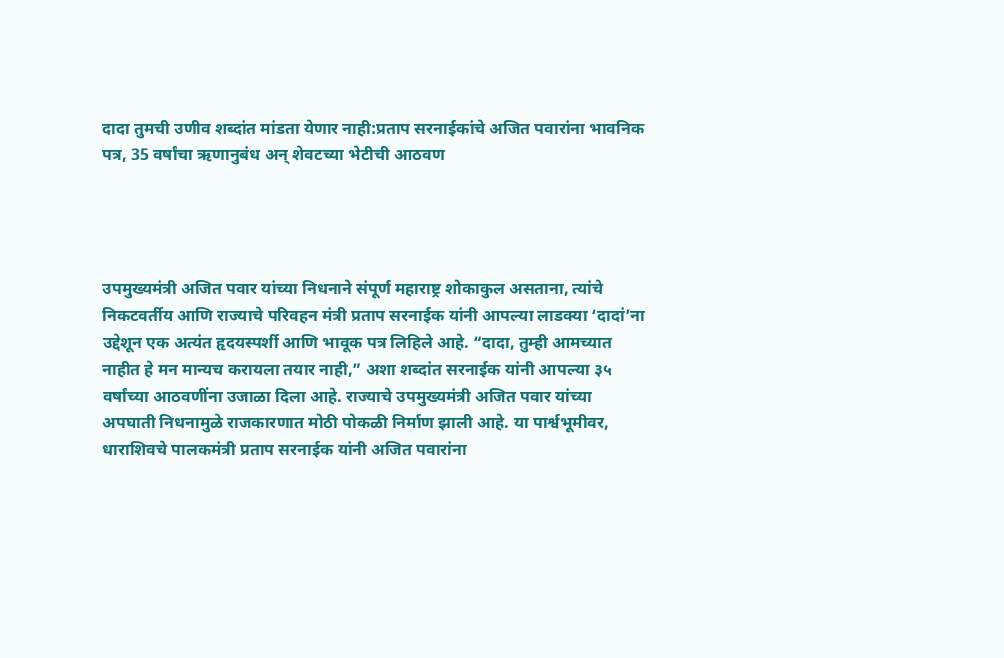दादा तुमची उणीव शब्दांत मांडता येणार नाही:प्रताप सरनाईकांचे अजित पवारांना भावनिक पत्र, 35 वर्षांचा ऋणानुबंध अन् शेवटच्या भेटीची आठवण




उपमुख्यमंत्री अजित पवार यांच्या निधनाने संपूर्ण महाराष्ट्र शोकाकुल असताना, त्यांचे निकटवर्तीय आणि राज्याचे परिवहन मंत्री प्रताप सरनाईक यांनी आपल्या लाडक्या ‘दादां’ना उद्देशून एक अत्यंत हृदयस्पर्शी आणि भावूक पत्र लिहिले आहे. “दादा, तुम्ही आमच्यात नाहीत हे मन मान्यच करायला तयार नाही,” अशा शब्दांत सरनाईक यांनी आपल्या ३५ वर्षांच्या आठवणींना उजाळा दिला आहे. राज्याचे उपमुख्यमंत्री अजित पवार यांच्या अपघाती निधनामुळे राजकारणात मोठी पोकळी निर्माण झाली आहे. या पार्श्वभूमीवर, धाराशिवचे पालकमंत्री प्रताप सरनाईक यांनी अजित पवारांना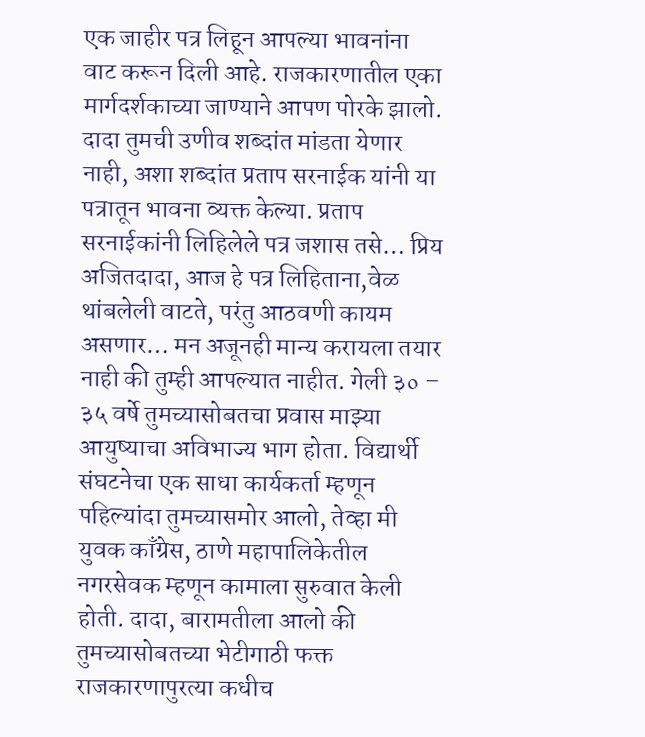एक जाहीर पत्र लिहून आपल्या भावनांना वाट करून दिली आहे. राजकारणातील एका मार्गदर्शकाच्या जाण्याने आपण पोरके झालो. दादा तुमची उणीव शब्दांत मांडता येणार नाही, अशा शब्दांत प्रताप सरनाईक यांनी या पत्रातून भावना व्यक्त केल्या. प्रताप सरनाईकांनी लिहिलेले पत्र जशास तसे… प्रिय अजितदादा, आज हे पत्र लिहिताना,वेळ थांबलेली वाटते, परंतु आठवणी कायम असणार… मन अजूनही मान्य करायला तयार नाही की तुम्ही आपल्यात नाहीत. गेली ३० – ३५ वर्षे तुमच्यासोबतचा प्रवास माझ्या आयुष्याचा अविभाज्य भाग होता. विद्यार्थी संघटनेचा एक साधा कार्यकर्ता म्हणून पहिल्यांदा तुमच्यासमोर आलो, तेव्हा मी युवक काँग्रेस, ठाणे महापालिकेतील नगरसेवक म्हणून कामाला सुरुवात केली होती. दादा, बारामतीला आलो की तुमच्यासोबतच्या भेटीगाठी फक्त राजकारणापुरत्या कधीच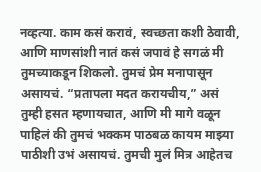नव्हत्या. काम कसं करावं, स्वच्छता कशी ठेवावी, आणि माणसांशी नातं कसं जपावं हे सगळं मी तुमच्याकडून शिकलो. तुमचं प्रेम मनापासून असायचं. “प्रतापला मदत करायचीय,” असं तुम्ही हसत म्हणायचात, आणि मी मागे वळून पाहिलं की तुमचं भक्कम पाठबळ कायम माझ्या पाठीशी उभं असायचं. तुमची मुलं मित्र आहेतच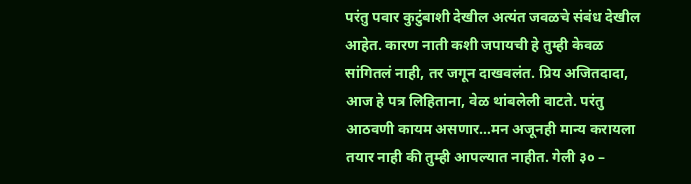परंतु पवार कुटुंबाशी देखील अत्यंत जवळचे संबंध देखील आहेत. कारण नाती कशी जपायची हे तुम्ही केवळ सांगितलं नाही, तर जगून दाखवलंत. प्रिय अजितदादा, आज हे पत्र लिहिताना, वेळ थांबलेली वाटते. परंतु आठवणी कायम असणार…मन अजूनही मान्य करायला तयार नाही की तुम्ही आपल्यात नाहीत. गेली ३० –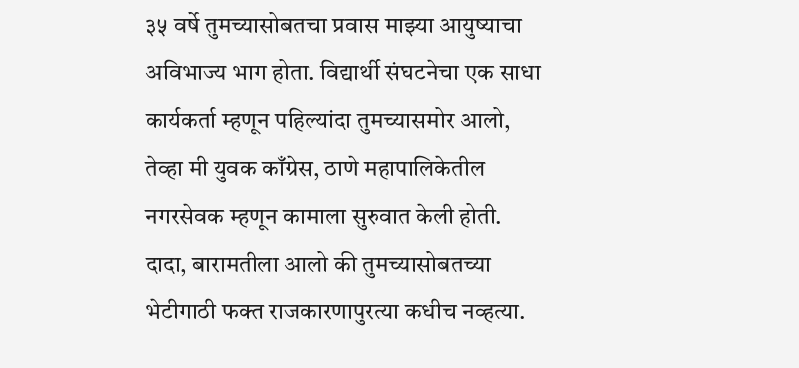३५ वर्षे तुमच्यासोबतचा प्रवास माझ्या आयुष्याचा अविभाज्य भाग होता. विद्यार्थी संघटनेचा एक साधा कार्यकर्ता म्हणून पहिल्यांदा तुमच्यासमोर आलो, तेव्हा मी युवक काँग्रेस, ठाणे महापालिकेतील नगरसेवक म्हणून कामाला सुरुवात केली होती. दादा, बारामतीला आलो की तुमच्यासोबतच्या भेटीगाठी फक्त राजकारणापुरत्या कधीच नव्हत्या.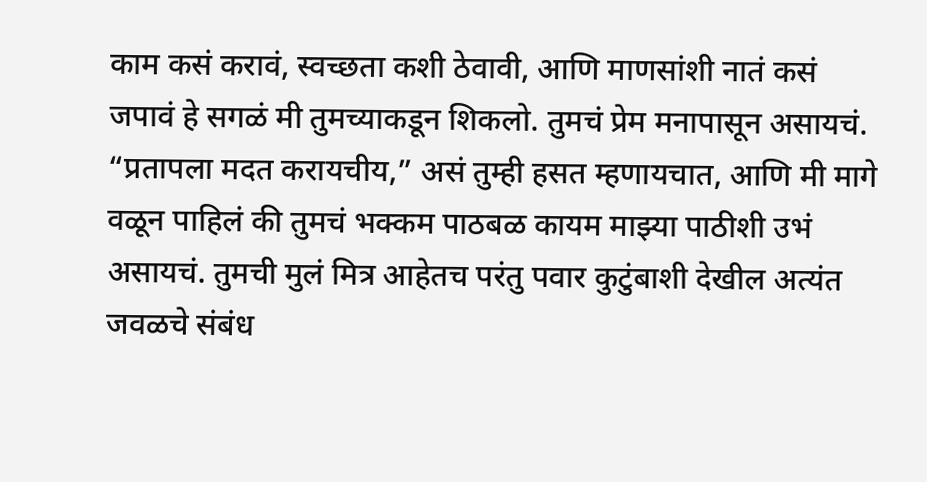काम कसं करावं, स्वच्छता कशी ठेवावी, आणि माणसांशी नातं कसं जपावं हे सगळं मी तुमच्याकडून शिकलो. तुमचं प्रेम मनापासून असायचं. “प्रतापला मदत करायचीय,” असं तुम्ही हसत म्हणायचात, आणि मी मागे वळून पाहिलं की तुमचं भक्कम पाठबळ कायम माझ्या पाठीशी उभं असायचं. तुमची मुलं मित्र आहेतच परंतु पवार कुटुंबाशी देखील अत्यंत जवळचे संबंध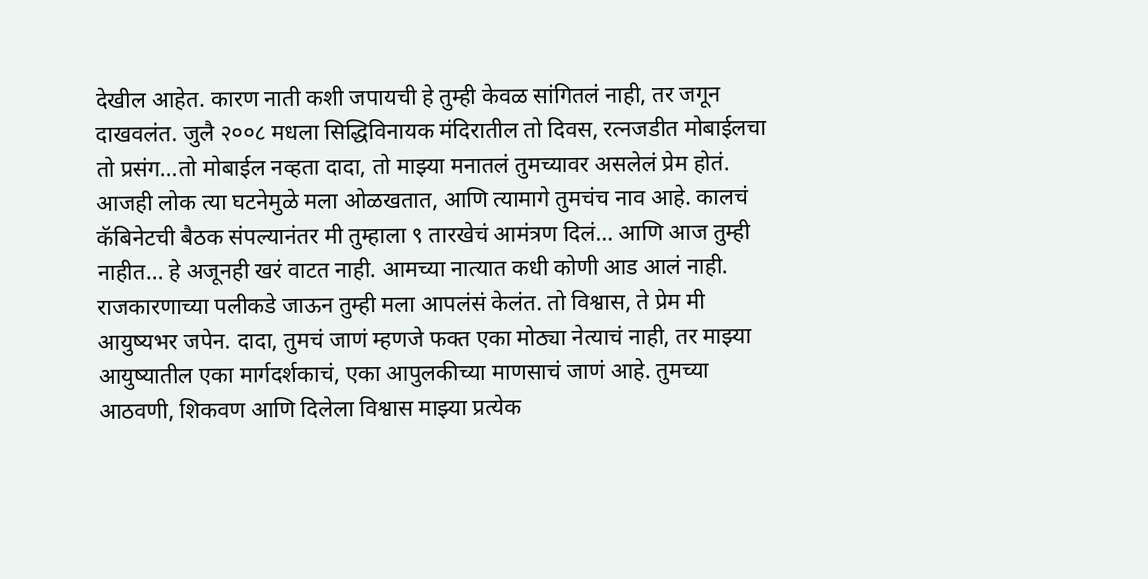देखील आहेत. कारण नाती कशी जपायची हे तुम्ही केवळ सांगितलं नाही, तर जगून दाखवलंत. जुलै २००८ मधला सिद्धिविनायक मंदिरातील तो दिवस, रत्नजडीत मोबाईलचा तो प्रसंग…तो मोबाईल नव्हता दादा, तो माझ्या मनातलं तुमच्यावर असलेलं प्रेम होतं. आजही लोक त्या घटनेमुळे मला ओळखतात, आणि त्यामागे तुमचंच नाव आहे. कालचं कॅबिनेटची बैठक संपल्यानंतर मी तुम्हाला ९ तारखेचं आमंत्रण दिलं… आणि आज तुम्ही नाहीत… हे अजूनही खरं वाटत नाही. आमच्या नात्यात कधी कोणी आड आलं नाही. राजकारणाच्या पलीकडे जाऊन तुम्ही मला आपलंसं केलंत. तो विश्वास, ते प्रेम मी आयुष्यभर जपेन. दादा, तुमचं जाणं म्हणजे फक्त एका मोठ्या नेत्याचं नाही, तर माझ्या आयुष्यातील एका मार्गदर्शकाचं, एका आपुलकीच्या माणसाचं जाणं आहे. तुमच्या आठवणी, शिकवण आणि दिलेला विश्वास माझ्या प्रत्येक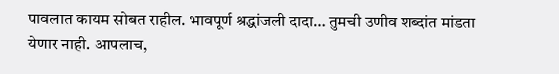पावलात कायम सोबत राहील. भावपूर्ण श्रद्धांजली दादा… तुमची उणीव शब्दांत मांडता येणार नाही. आपलाच,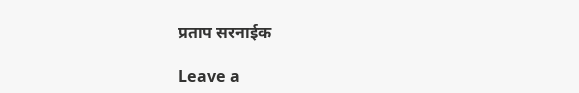प्रताप सरनाईक

Leave a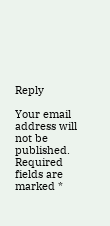Reply

Your email address will not be published. Required fields are marked *